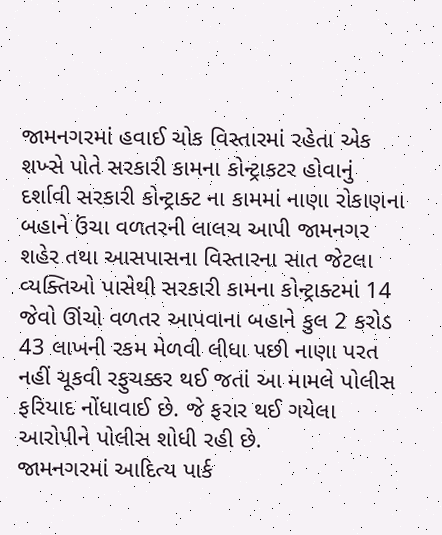જામનગરમાં હવાઈ ચોક વિસ્તારમાં રહેતા એક શખ્સે પોતે સરકારી કામના કોન્ટ્રાકટર હોવાનું દર્શાવી સરકારી કોન્ટ્રાક્ટ ના કામમાં નાણા રોકાણના બહાને ઉંચા વળતરની લાલચ આપી જામનગર શહેર તથા આસપાસના વિસ્તારના સાત જેટલા વ્યક્તિઓ પાસેથી સરકારી કામના કોન્ટ્રાક્ટમાં 14 જેવો ઊંચો વળતર આપવાના બહાને કુલ 2 કરોડ 43 લાખની રકમ મેળવી લીધા પછી નાણા પરત નહીં ચૂકવી રફુચક્કર થઈ જતાં આ મામલે પોલીસ ફરિયાદ નોંધાવાઈ છે. જે ફરાર થઈ ગયેલા આરોપીને પોલીસ શોધી રહી છે.
જામનગરમાં આદિત્ય પાર્ક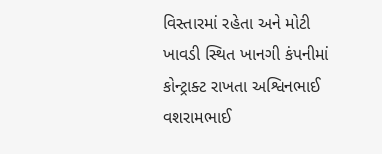વિસ્તારમાં રહેતા અને મોટી ખાવડી સ્થિત ખાનગી કંપનીમાં કોન્ટ્રાક્ટ રાખતા અશ્વિનભાઈ વશરામભાઈ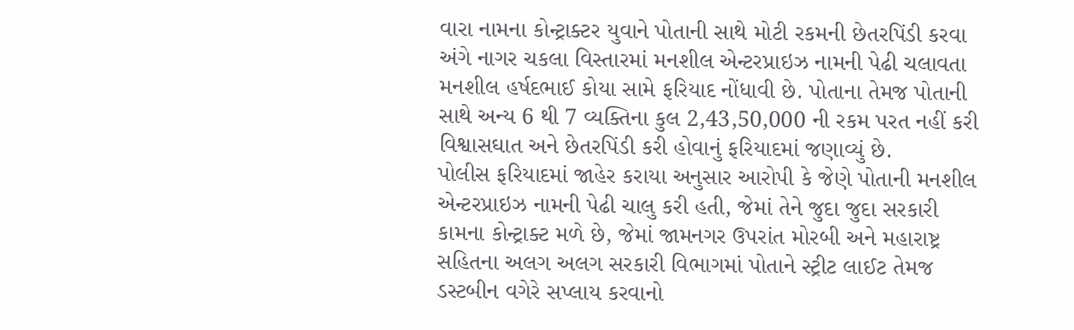વારા નામના કોન્ટ્રાક્ટર યુવાને પોતાની સાથે મોટી રકમની છેતરપિંડી કરવા અંગે નાગર ચકલા વિસ્તારમાં મનશીલ એન્ટરપ્રાઇઝ નામની પેઢી ચલાવતા મનશીલ હર્ષદભાઈ કોયા સામે ફરિયાદ નોંધાવી છે. પોતાના તેમજ પોતાની સાથે અન્ય 6 થી 7 વ્યક્તિના કુલ 2,43,50,000 ની રકમ પરત નહીં કરી વિશ્વાસઘાત અને છેતરપિંડી કરી હોવાનું ફરિયાદમાં જણાવ્યું છે.
પોલીસ ફરિયાદમાં જાહેર કરાયા અનુસાર આરોપી કે જેણે પોતાની મનશીલ એન્ટરપ્રાઇઝ નામની પેઢી ચાલુ કરી હતી, જેમાં તેને જુદા જુદા સરકારી કામના કોન્ટ્રાક્ટ મળે છે, જેમાં જામનગર ઉપરાંત મોરબી અને મહારાષ્ટ્ર સહિતના અલગ અલગ સરકારી વિભાગમાં પોતાને સ્ટ્રીટ લાઈટ તેમજ ડસ્ટબીન વગેરે સપ્લાય કરવાનો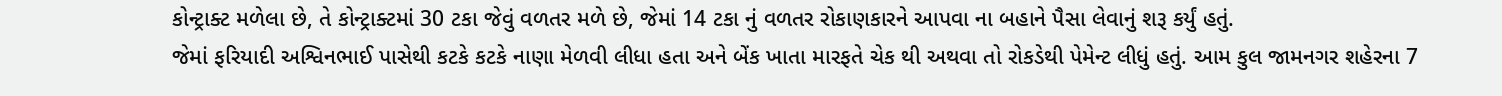કોન્ટ્રાક્ટ મળેલા છે, તે કોન્ટ્રાક્ટમાં 30 ટકા જેવું વળતર મળે છે, જેમાં 14 ટકા નું વળતર રોકાણકારને આપવા ના બહાને પૈસા લેવાનું શરૂ કર્યું હતું.
જેમાં ફરિયાદી અશ્વિનભાઈ પાસેથી કટકે કટકે નાણા મેળવી લીધા હતા અને બેંક ખાતા મારફતે ચેક થી અથવા તો રોકડેથી પેમેન્ટ લીધું હતું. આમ કુલ જામનગર શહેરના 7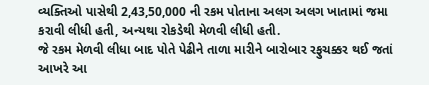વ્યક્તિઓ પાસેથી 2,43,50,000 ની રકમ પોતાના અલગ અલગ ખાતામાં જમા કરાવી લીધી હતી, અન્યથા રોકડેથી મેળવી લીધી હતી.
જે રકમ મેળવી લીધા બાદ પોતે પેઢીને તાળા મારીને બારોબાર રફુચક્કર થઈ જતાં આખરે આ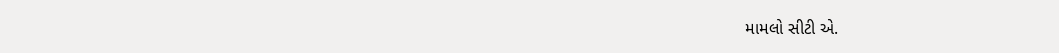મામલો સીટી એ.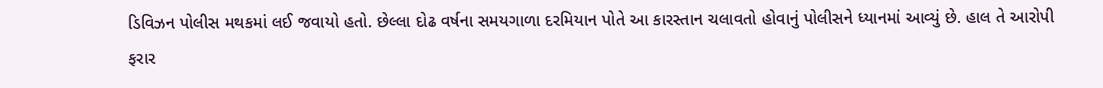ડિવિઝન પોલીસ મથકમાં લઈ જવાયો હતો. છેલ્લા દોઢ વર્ષના સમયગાળા દરમિયાન પોતે આ કારસ્તાન ચલાવતો હોવાનું પોલીસને ધ્યાનમાં આવ્યું છે. હાલ તે આરોપી ફરાર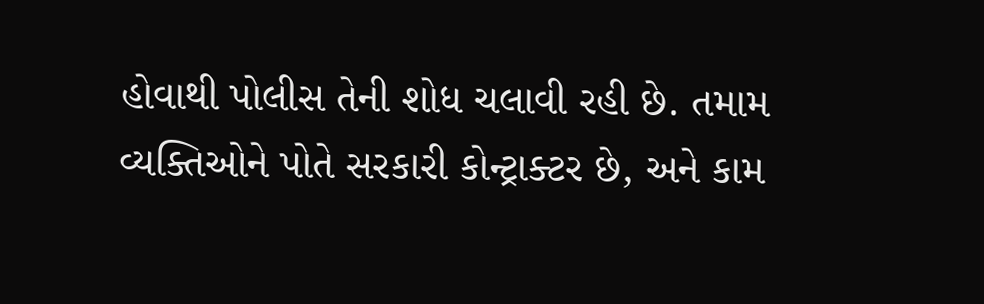હોવાથી પોલીસ તેની શોધ ચલાવી રહી છે. તમામ વ્યક્તિઓને પોતે સરકારી કોન્ટ્રાક્ટર છે, અને કામ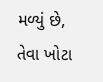મળ્યું છે, તેવા ખોટા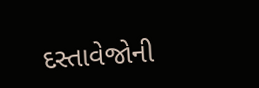દસ્તાવેજોની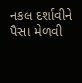નકલ દર્શાવીને પૈસા મેળવી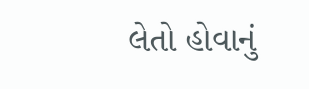લેતો હોવાનું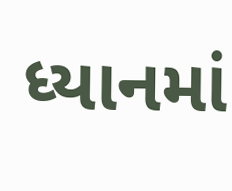ધ્યાનમાં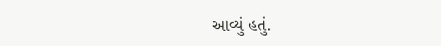આવ્યું હતું.